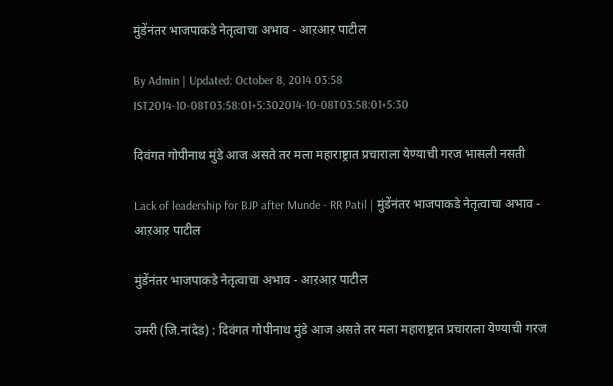मुंडेंनंतर भाजपाकडे नेतृत्वाचा अभाव - आऱआऱ पाटील

By Admin | Updated: October 8, 2014 03:58 IST2014-10-08T03:58:01+5:302014-10-08T03:58:01+5:30

दिवंगत गोपीनाथ मुंडे आज असते तर मला महाराष्ट्रात प्रचाराला येण्याची गरज भासली नसती

Lack of leadership for BJP after Munde - RR Patil | मुंडेंनंतर भाजपाकडे नेतृत्वाचा अभाव - आऱआऱ पाटील

मुंडेंनंतर भाजपाकडे नेतृत्वाचा अभाव - आऱआऱ पाटील

उमरी (जि.नांदेड) : दिवंगत गोपीनाथ मुंडे आज असते तर मला महाराष्ट्रात प्रचाराला येण्याची गरज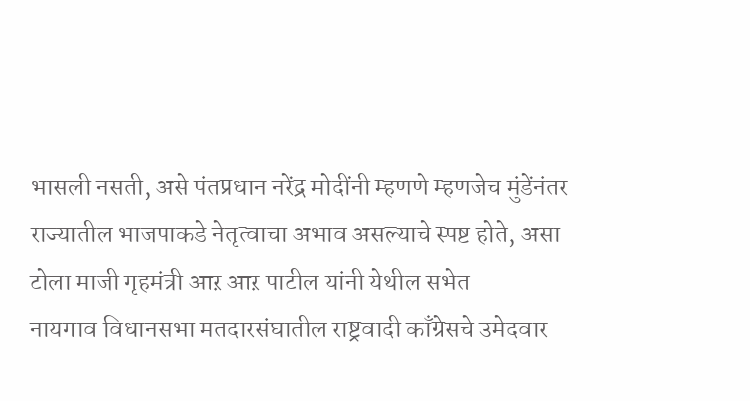भासली नसती, असे पंतप्रधान नरेंद्र मोदींनी म्हणणे म्हणजेच मुंडेंनंतर राज्यातील भाजपाकडे नेतृत्वाचा अभाव असल्याचे स्पष्ट होते, असा टोला माजी गृहमंत्री आऱ आऱ पाटील यांनी येथील सभेत
नायगाव विधानसभा मतदारसंघातील राष्ट्रवादी काँग्रेसचे उमेदवार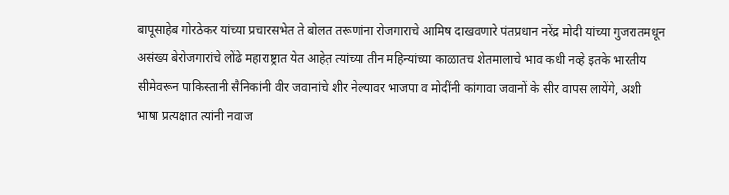बापूसाहेब गोरठेकर यांच्या प्रचारसभेत ते बोलत तरूणांना रोजगाराचे आमिष दाखवणारे पंतप्रधान नरेंद्र मोदी यांच्या गुजरातमधून असंख्य बेरोजगारांचे लोंढे महाराष्ट्रात येत आहेत़ त्यांच्या तीन महिन्यांच्या काळातच शेतमालाचे भाव कधी नव्हे इतके भारतीय सीमेवरून पाकिस्तानी सैनिकांनी वीर जवानांचे शीर नेल्यावर भाजपा व मोदींनी कांगावा जवानों के सीर वापस लायेंगे, अशी भाषा प्रत्यक्षात त्यांनी नवाज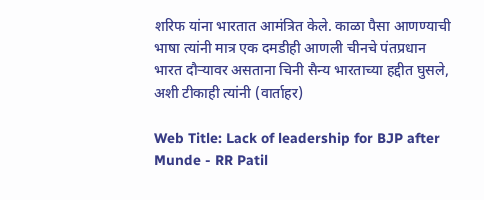शरिफ यांना भारतात आमंत्रित केले. काळा पैसा आणण्याची भाषा त्यांनी मात्र एक दमडीही आणली चीनचे पंतप्रधान भारत दौऱ्यावर असताना चिनी सैन्य भारताच्या हद्दीत घुसले, अशी टीकाही त्यांनी (वार्ताहर)

Web Title: Lack of leadership for BJP after Munde - RR Patil